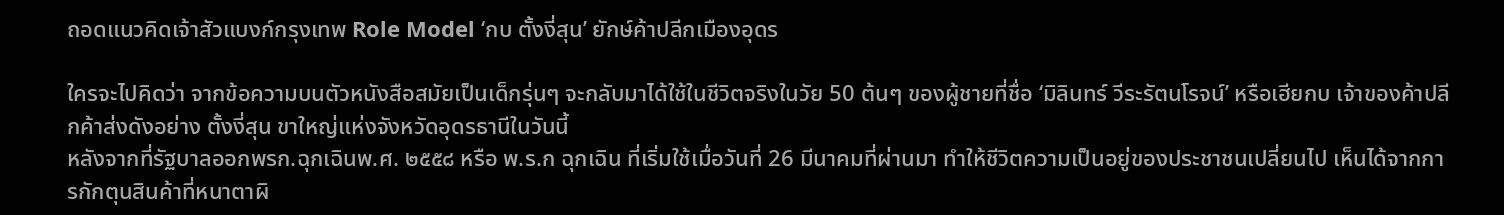ถอดแนวคิดเจ้าสัวแบงก์กรุงเทพ Role Model ‘กบ ตั้งงี่สุน’ ยักษ์ค้าปลีกเมืองอุดร

ใครจะไปคิดว่า จากข้อความบนตัวหนังสือสมัยเป็นเด็กรุ่นๆ จะกลับมาได้ใช้ในชีวิตจริงในวัย 50 ต้นๆ ของผู้ชายที่ชื่อ ‘มิลินทร์ วีระรัตนโรจน์’ หรือเฮียกบ เจ้าของค้าปลีกค้าส่งดังอย่าง ตั้งงี่สุน ขาใหญ่แห่งจังหวัดอุดรธานีในวันนี้
หลังจากที่รัฐบาลออกพรก.ฉุกเฉินพ.ศ. ๒๕๕๘ หรือ พ.ร.ก ฉุกเฉิน ที่เริ่มใช้เมื่อวันที่ 26 มีนาคมที่ผ่านมา ทำให้ชีวิตความเป็นอยู่ของประชาชนเปลี่ยนไป เห็นได้จากการกักตุนสินค้าที่หนาตาผิ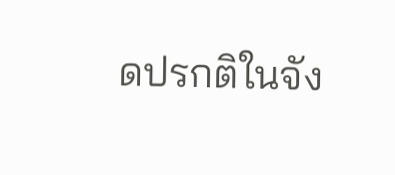ดปรกติในจัง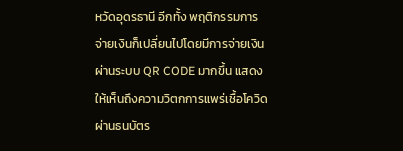หวัดอุดรธานี อีกทั้ง พฤติกรรมการจ่ายเงินก็เปลี่ยนไปโดยมีการจ่ายเงินผ่านระบบ QR CODE มากขึ้น แสดงให้เห็นถึงความวิตกการแพร่เชื้อโควิดผ่านธนบัตร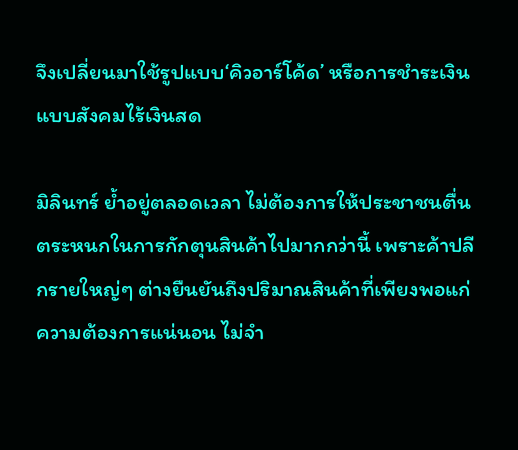จึงเปลี่ยนมาใช้รูปแบบ‘คิวอาร์โค้ด’ หรือการชำระเงินแบบสังคมไร้เงินสด

มิลินทร์ ย้ำอยู่ตลอดเวลา ไม่ต้องการให้ประชาชนตื่นตระหนกในการกักตุนสินค้าไปมากกว่านี้ เพราะค้าปลีกรายใหญ่ๆ ต่างยืนยันถึงปริมาณสินค้าที่เพียงพอแก่ความต้องการแน่นอน ไม่จำ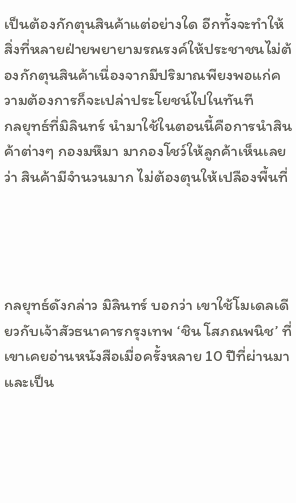เป็นต้องกักตุนสินค้าแต่อย่างใด อีกทั้งจะทำให้ สิ่งที่หลายฝ่ายพยายามรณรงค์ให้ประชาชนไม่ต้องกักตุนสินค้าเนื่องจากมีปริมาณพียงพอแก่ความต้องการก็จะเปล่าประโยชน์ไปในทันที
กลยุทธ์ที่มิลินทร์ นำมาใช้ในตอนนี้คือการนำสินค้าต่างๆ กองมหึมา มากองโชว์ให้ลูกค้าเห็นเลยว่า สินค้ามีจำนวนมาก ไม่ต้องตุนให้เปลืองพื้นที่




กลยุทธ์ดังกล่าว มิลินทร์ บอกว่า เขาใช้โมเดลเดียวกับเจ้าสัวธนาคารกรุงเทพ ‘ชิน โสภณพนิช’ ที่เขาเคยอ่านหนังสือเมื่อครั้งหลาย 10 ปีที่ผ่านมาและเป็น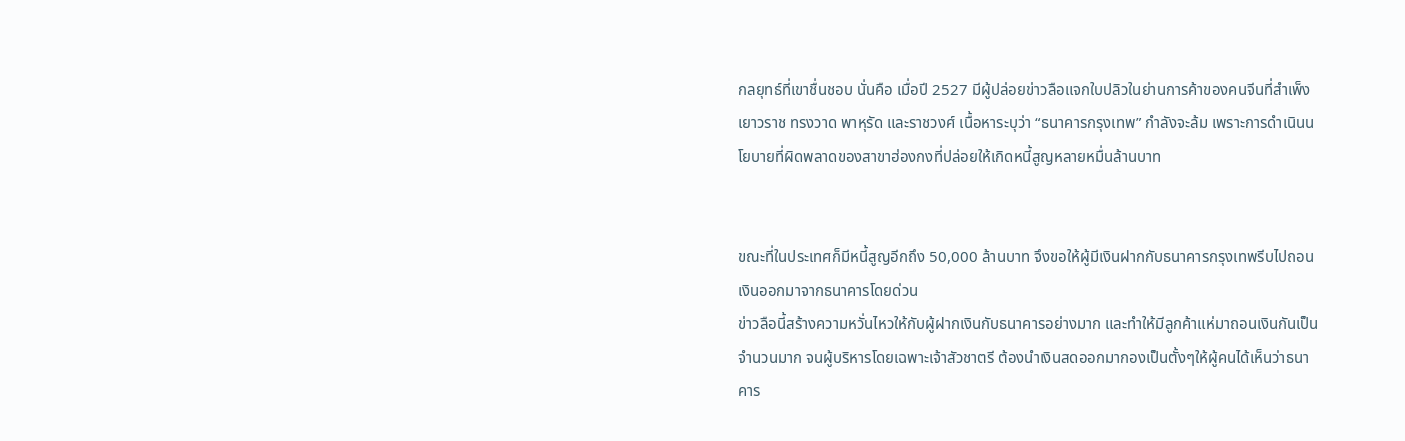กลยุทธ์ที่เขาชื่นชอบ นั่นคือ เมื่อปี 2527 มีผู้ปล่อยข่าวลือแจกใบปลิวในย่านการค้าของคนจีนที่สำเพ็ง เยาวราช ทรงวาด พาหุรัด และราชวงศ์ เนื้อหาระบุว่า “ธนาคารกรุงเทพ” กำลังจะล้ม เพราะการดำเนินนโยบายที่ผิดพลาดของสาขาฮ่องกงที่ปล่อยให้เกิดหนี้สูญหลายหมื่นล้านบาท


ขณะที่ในประเทศก็มีหนี้สูญอีกถึง 50,000 ล้านบาท จึงขอให้ผู้มีเงินฝากกับธนาคารกรุงเทพรีบไปถอนเงินออกมาจากธนาคารโดยด่วน
ข่าวลือนี้สร้างความหวั่นไหวให้กับผู้ฝากเงินกับธนาคารอย่างมาก และทำให้มีลูกค้าแห่มาถอนเงินกันเป็นจำนวนมาก จนผู้บริหารโดยเฉพาะเจ้าสัวชาตรี ต้องนำเงินสดออกมากองเป็นตั้งๆให้ผู้คนได้เห็นว่าธนาคาร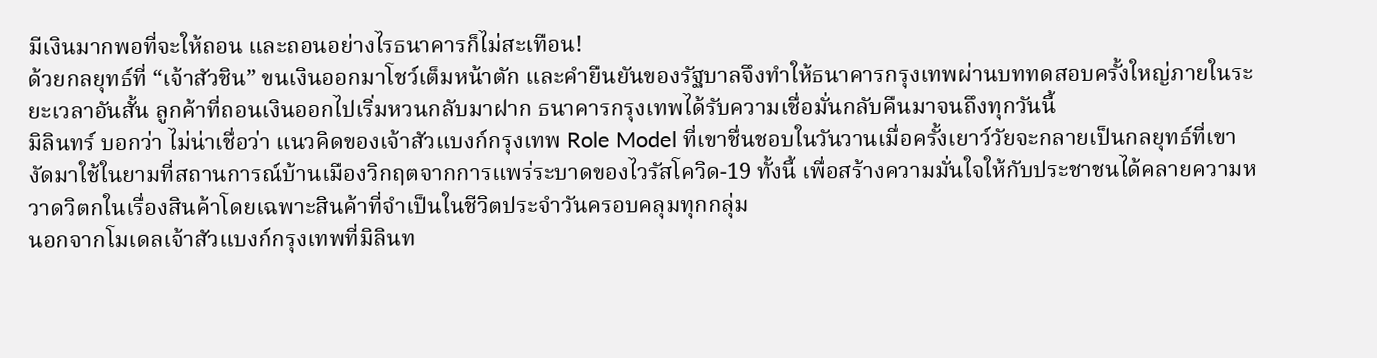มีเงินมากพอที่จะให้ถอน และถอนอย่างไรธนาคารก็ไม่สะเทือน!
ด้วยกลยุทธ์ที่ “เจ้าสัวชิน” ขนเงินออกมาโชว์เต็มหน้าตัก และคำยืนยันของรัฐบาลจึงทำให้ธนาคารกรุงเทพผ่านบททดสอบครั้งใหญ่ภายในระยะเวลาอันสั้น ลูกค้าที่ถอนเงินออกไปเริ่มหวนกลับมาฝาก ธนาคารกรุงเทพได้รับความเชื่อมั่นกลับคืนมาจนถึงทุกวันนี้
มิลินทร์ บอกว่า ไม่น่าเชื่อว่า แนวคิดของเจ้าสัวแบงก์กรุงเทพ Role Model ที่เขาชื่นชอบในวันวานเมื่อครั้งเยาว์วัยจะกลายเป็นกลยุทธ์ที่เขางัดมาใช้ในยามที่สถานการณ์บ้านเมืองวิกฤตจากการแพร่ระบาดของไวรัสโควิด-19 ทั้งนี้ เพื่อสร้างความมั่นใจให้กับประชาชนได้คลายความหวาดวิตกในเรื่องสินค้าโดยเฉพาะสินค้าที่จำเป็นในชีวิตประจำวันครอบคลุมทุกกลุ่ม
นอกจากโมเดลเจ้าสัวแบงก์กรุงเทพที่มิลินท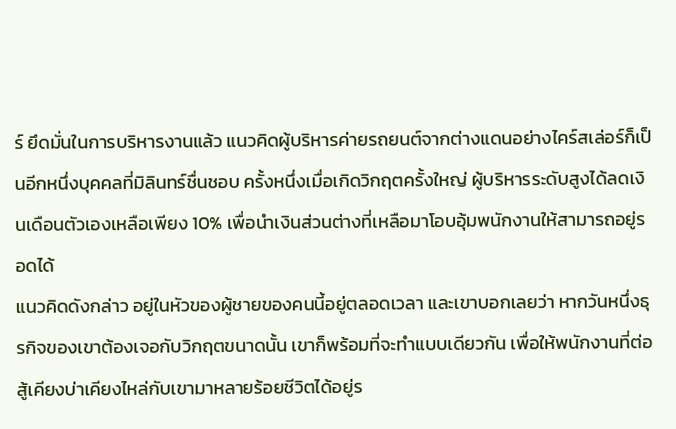ร์ ยึดมั่นในการบริหารงานแล้ว แนวคิดผู้บริหารค่ายรถยนต์จากต่างแดนอย่างไคร์สเล่อร์ก็เป็นอีกหนึ่งบุคคลที่มิลินทร์ชื่นชอบ ครั้งหนึ่งเมื่อเกิดวิกฤตครั้งใหญ่ ผู้บริหารระดับสูงได้ลดเงินเดือนตัวเองเหลือเพียง 10% เพื่อนำเงินส่วนต่างที่เหลือมาโอบอุ้มพนักงานให้สามารถอยู่รอดได้
แนวคิดดังกล่าว อยู่ในหัวของผู้ชายของคนนี้อยู่ตลอดเวลา และเขาบอกเลยว่า หากวันหนึ่งธุรกิจของเขาต้องเจอกับวิกฤตขนาดนั้น เขาก็พร้อมที่จะทำแบบเดียวกัน เพื่อให้พนักงานที่ต่อสู้เคียงบ่าเคียงไหล่กับเขามาหลายร้อยชีวิตได้อยู่ร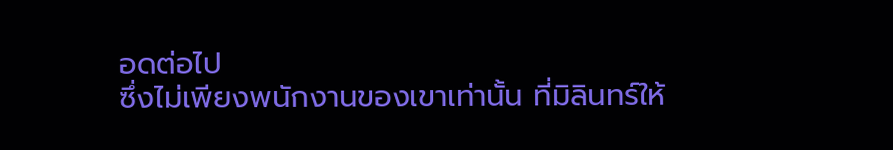อดต่อไป
ซึ่งไม่เพียงพนักงานของเขาเท่านั้น ที่มิลินทร์ให้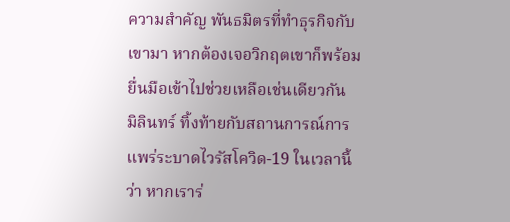ความสำคัญ พันธมิตรที่ทำธุรกิจกับเขามา หากต้องเจอวิกฤตเขาก็พร้อมยื่นมือเข้าไปช่วยเหลือเช่นเดียวกัน
มิลินทร์ ทิ้งท้ายกับสถานการณ์การแพร่ระบาดไวรัสโควิด-19 ในเวลานี้ว่า หากเราร่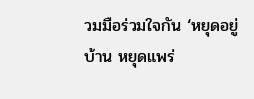วมมือร่วมใจกัน ‘หยุดอยู่บ้าน หยุดแพร่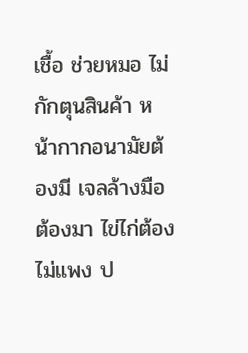เชื้อ ช่วยหมอ ไม่กักตุนสินค้า หน้ากากอนามัยต้องมี เจลล้างมือ ต้องมา ไข่ไก่ต้องไม่แพง ป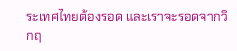ระเทศไทยต้องรอด และเราจะรอดจากวิกฤ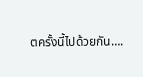ตครั้งนี้ไปด้วยกัน….